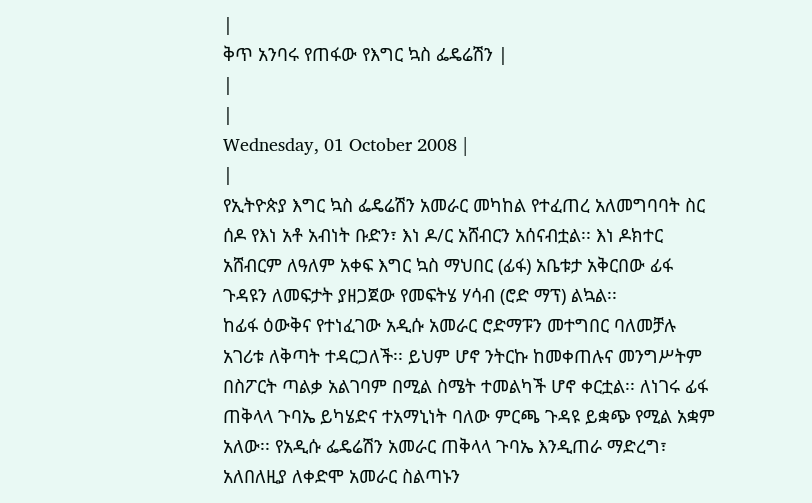|
ቅጥ አንባሩ የጠፋው የእግር ኳስ ፌዴሬሽን |
|
|
Wednesday, 01 October 2008 |
|
የኢትዮጵያ እግር ኳስ ፌዴሬሽን አመራር መካከል የተፈጠረ አለመግባባት ስር ሰዶ የእነ አቶ አብነት ቡድን፣ እነ ዶ/ር አሸብርን አሰናብቷል፡፡ እነ ዶክተር አሸብርም ለዓለም አቀፍ እግር ኳስ ማህበር (ፊፋ) አቤቱታ አቅርበው ፊፋ ጉዳዩን ለመፍታት ያዘጋጀው የመፍትሄ ሃሳብ (ሮድ ማፕ) ልኳል፡፡
ከፊፋ ዕውቅና የተነፈገው አዲሱ አመራር ሮድማፑን መተግበር ባለመቻሉ አገሪቱ ለቅጣት ተዳርጋለች፡፡ ይህም ሆኖ ንትርኩ ከመቀጠሉና መንግሥትም በስፖርት ጣልቃ አልገባም በሚል ስሜት ተመልካች ሆኖ ቀርቷል፡፡ ለነገሩ ፊፋ ጠቅላላ ጉባኤ ይካሄድና ተአማኒነት ባለው ምርጫ ጉዳዩ ይቋጭ የሚል አቋም አለው፡፡ የአዲሱ ፌዴሬሽን አመራር ጠቅላላ ጉባኤ እንዲጠራ ማድረግ፣ አለበለዚያ ለቀድሞ አመራር ስልጣኑን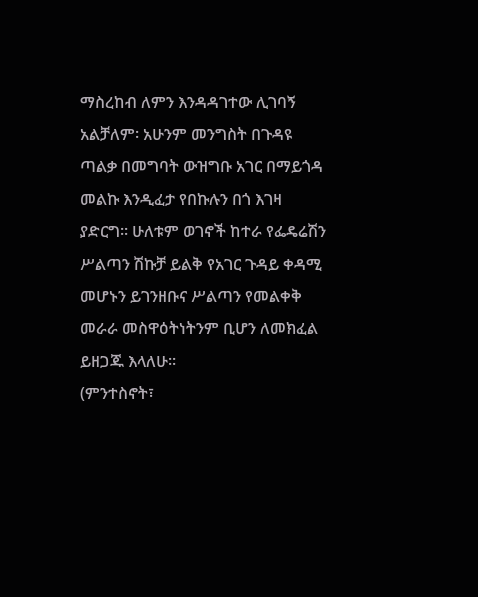ማስረከብ ለምን እንዳዳገተው ሊገባኝ አልቻለም፡ አሁንም መንግስት በጉዳዩ ጣልቃ በመግባት ውዝግቡ አገር በማይጎዳ መልኩ እንዲፈታ የበኩሉን በጎ እገዛ ያድርግ፡፡ ሁለቱም ወገኖች ከተራ የፌዴሬሽን ሥልጣን ሽኩቻ ይልቅ የአገር ጉዳይ ቀዳሚ መሆኑን ይገንዘቡና ሥልጣን የመልቀቅ መራራ መስዋዕትነትንም ቢሆን ለመክፈል ይዘጋጁ እላለሁ፡፡
(ምንተስኖት፣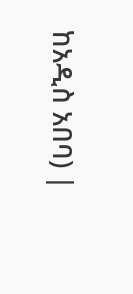ከአዲስ አበባ) |